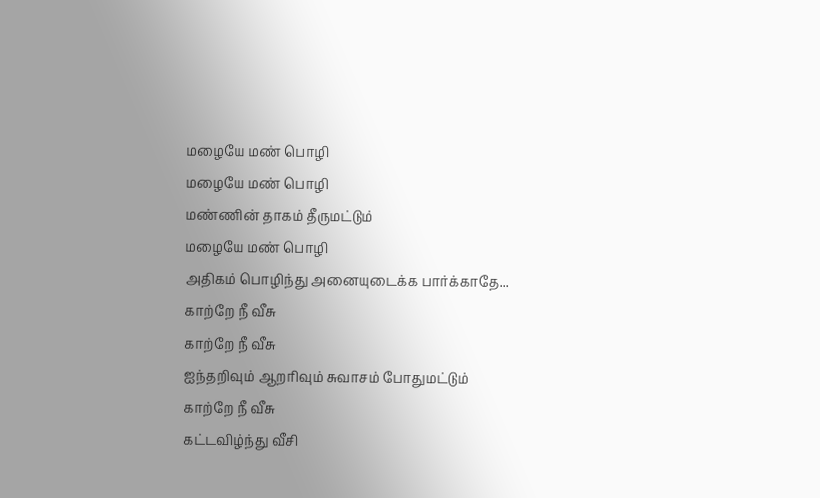மழையே மண் பொழி
மழையே மண் பொழி
மண்ணின் தாகம் தீருமட்டும்
மழையே மண் பொழி
அதிகம் பொழிந்து அனையுடைக்க பார்க்காதே...
காற்றே நீ வீசு
காற்றே நீ வீசு
ஐந்தறிவும் ஆறரிவும் சுவாசம் போதுமட்டும்
காற்றே நீ வீசு
கட்டவிழ்ந்து வீசி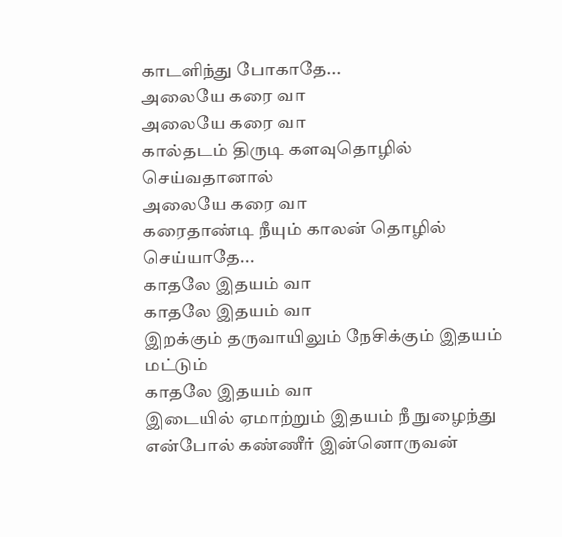காடளிந்து போகாதே...
அலையே கரை வா
அலையே கரை வா
கால்தடம் திருடி களவுதொழில் செய்வதானால்
அலையே கரை வா
கரைதாண்டி நீயும் காலன் தொழில் செய்யாதே...
காதலே இதயம் வா
காதலே இதயம் வா
இறக்கும் தருவாயிலும் நேசிக்கும் இதயம் மட்டும்
காதலே இதயம் வா
இடையில் ஏமாற்றும் இதயம் நீ நுழைந்து
என்போல் கண்ணீர் இன்னொருவன்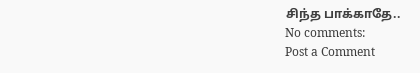சிந்த பாக்காதே..
No comments:
Post a Comment